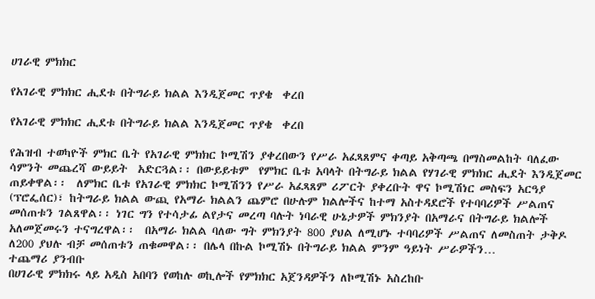ሀገራዊ ምክክር

የአገራዊ ምክክር ሒደቱ በትግራይ ክልል እንዲጀመር ጥያቄ  ቀረበ

የአገራዊ ምክክር ሒደቱ በትግራይ ክልል እንዲጀመር ጥያቄ  ቀረበ

የሕዝብ ተወካዮች ምክር ቤት የአገራዊ ምክክር ኮሚሽን ያቀረበውን የሥራ አፈጻጸምና ቀጣይ አቅጣጫ በማስመልከት ባለፈው ሳምንት መጨረሻ ውይይት  አድርጓል፡፡ በውይይቱም  የምክር ቤቱ አባላት በትግራይ ክልል የሃገራዊ ምክክር ሒደት እንዲጀመር ጠይቀዋል፡፡  ለምክር ቤቱ የአገራዊ ምክክር ኮሚሽንን የሥራ አፈጻጸም ሪፖርት ያቀረቡት ዋና ኮሚሽነር መስፍን አርዓያ (ፕሮፌሰር)፣ ከትግራይ ክልል ውጪ የአማራ ክልልን ጨምሮ በሁሉም ክልሎችና ከተማ አስተዳደሮች የተባባሪዎች ሥልጠና መሰጠቱን ገልጸዋል፡፡ ነገር ግን የተሳታፊ ልየታና መረጣ ባሉት ነባራዊ ሁኔታዎች ምክንያት በአማራና በትግራይ ክልሎች አለመጀመሩን ተናግረዋል፡፡  በአማራ ክልል ባለው ግት ምክንያት 800 ያህል ለሚሆኑ ተባባሪዎች ሥልጠና ለመስጠት ታቅዶ ለ200 ያህሉ ብቻ መሰጠቱን ጠቁመዋል፡፡ በሌላ በኩል ኮሚሽኑ በትግራይ ክልል ምንም ዓይነት ሥራዎችን…
ተጨማሪ ያንብቡ
በሀገራዊ ምክክሩ ላይ አዲስ አበባን የወከሉ ወኪሎች የምክክር አጀንዳዎችን ለኮሚሽኑ አስረከቡ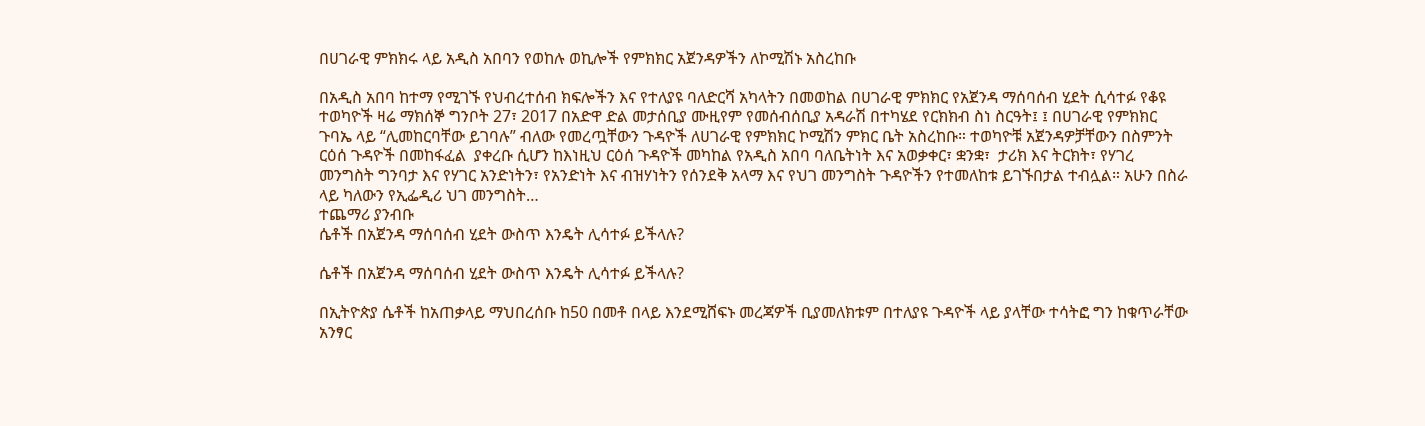በሀገራዊ ምክክሩ ላይ አዲስ አበባን የወከሉ ወኪሎች የምክክር አጀንዳዎችን ለኮሚሽኑ አስረከቡ

በአዲስ አበባ ከተማ የሚገኙ የህብረተሰብ ክፍሎችን እና የተለያዩ ባለድርሻ አካላትን በመወከል በሀገራዊ ምክክር የአጀንዳ ማሰባሰብ ሂደት ሲሳተፉ የቆዩ ተወካዮች ዛሬ ማክሰኞ ግንቦት 27፣ 2017 በአድዋ ድል መታሰቢያ ሙዚየም የመሰብሰቢያ አዳራሽ በተካሄደ የርክክብ ስነ ስርዓት፤ ፤ በሀገራዊ የምክክር ጉባኤ ላይ “ሊመከርባቸው ይገባሉ” ብለው የመረጧቸውን ጉዳዮች ለሀገራዊ የምክክር ኮሚሽን ምክር ቤት አስረከቡ። ተወካዮቹ አጀንዳዎቻቸውን በስምንት ርዕሰ ጉዳዮች በመከፋፈል  ያቀረቡ ሲሆን ከእነዚህ ርዕሰ ጉዳዮች መካከል የአዲስ አበባ ባለቤትነት እና አወቃቀር፣ ቋንቋ፣  ታሪክ እና ትርክት፣ የሃገረ መንግስት ግንባታ እና የሃገር አንድነትን፣ የአንድነት እና ብዝሃነትን የሰንደቅ አላማ እና የህገ መንግስት ጉዳዮችን የተመለከቱ ይገኙበታል ተብሏል። አሁን በስራ ላይ ካለውን የኢፌዲሪ ህገ መንግስት…
ተጨማሪ ያንብቡ
ሴቶች በአጀንዳ ማሰባሰብ ሂደት ውስጥ እንዴት ሊሳተፉ ይችላሉ?

ሴቶች በአጀንዳ ማሰባሰብ ሂደት ውስጥ እንዴት ሊሳተፉ ይችላሉ?

በኢትዮጵያ ሴቶች ከአጠቃላይ ማህበረሰቡ ከ50 በመቶ በላይ እንደሚሸፍኑ መረጃዎች ቢያመለክቱም በተለያዩ ጉዳዮች ላይ ያላቸው ተሳትፎ ግን ከቁጥራቸው አንፃር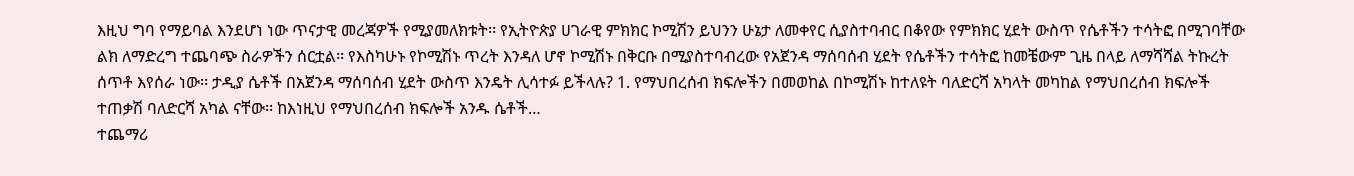እዚህ ግባ የማይባል እንደሆነ ነው ጥናታዊ መረጃዎች የሚያመለክቱት፡፡ የኢትዮጵያ ሀገራዊ ምክክር ኮሚሽን ይህንን ሁኔታ ለመቀየር ሲያስተባብር በቆየው የምክክር ሂደት ውስጥ የሴቶችን ተሳትፎ በሚገባቸው ልክ ለማድረግ ተጨባጭ ስራዎችን ሰርቷል፡፡ የእስካሁኑ የኮሚሽኑ ጥረት እንዳለ ሆኖ ኮሚሽኑ በቅርቡ በሚያስተባብረው የአጀንዳ ማሰባሰብ ሂደት የሴቶችን ተሳትፎ ከመቼውም ጊዜ በላይ ለማሻሻል ትኩረት ሰጥቶ እየሰራ ነው፡፡ ታዲያ ሴቶች በአጀንዳ ማሰባሰብ ሂደት ውስጥ እንዴት ሊሳተፉ ይችላሉ? 1. የማህበረሰብ ክፍሎችን በመወከል በኮሚሽኑ ከተለዩት ባለድርሻ አካላት መካከል የማህበረሰብ ክፍሎች ተጠቃሽ ባለድርሻ አካል ናቸው፡፡ ከእነዚህ የማህበረሰብ ክፍሎች አንዱ ሴቶች…
ተጨማሪ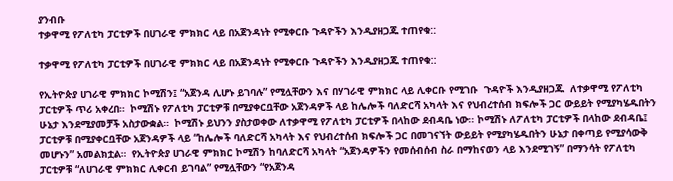ያንብቡ
ተቃዋሚ የፖለቲካ ፓርቲዎች በሀገራዊ ምክክር ላይ በአጀንዳነት የሚቀርቡ ጉዳዮችን እንዲያዘጋጁ ተጠየቁ::

ተቃዋሚ የፖለቲካ ፓርቲዎች በሀገራዊ ምክክር ላይ በአጀንዳነት የሚቀርቡ ጉዳዮችን እንዲያዘጋጁ ተጠየቁ::

የኢትዮጵያ ሀገራዊ ምክክር ኮሚሽን፤ “አጀንዳ ሊሆኑ ይገባሉ” የሚሏቸውን እና በሃገራዊ ምክክር ላይ ሊቀርቡ የሚገቡ  ጉዳዮች እንዲያዘጋጁ  ለተቃዋሚ የፖለቲካ ፓርቲዎች ጥሪ አቀረበ።  ኮሚሽኑ የፖለቲካ ፓርቲዎቹ በሚያቀርቧቸው አጀንዳዎች ላይ ከሌሎች ባለድርሻ አካላት እና የህብረተሰብ ክፍሎች ጋር ውይይት የሚያካሄዱበትን ሁኔታ እንደሚያመቻች አስታውቋል።  ኮሚሽኑ ይህንን ያስታወቀው ለተቃዋሚ የፖለቲካ ፓርቲዎች በላከው ደብዳቤ ነው፡፡ ኮሚሽኑ ለፖለቲካ ፓርቲዎች በላከው ደብዳቤ፤ ፓርቲዎቹ በሚያቀርቧቸው አጀንዳዎች ላይ “ከሌሎች ባለድርሻ አካላት እና የህብረተሰብ ክፍሎች ጋር በመገናኘት ውይይት የሚያካሄዱበትን ሁኔታ በቀጣይ የሚያሳውቅ መሆኑን” አመልክቷል።  የኢትዮጵያ ሀገራዊ ምክክር ኮሚሽን ከባለድርሻ አካላት “አጀንዳዎችን የመሰብሰብ ስራ በማከናወን ላይ እንደሚገኝ” በማንሳት የፖለቲካ ፓርቲዎቹ “ለሀገራዊ ምክክር ሊቀርብ ይገባል” የሚሏቸውን “የአጀንዳ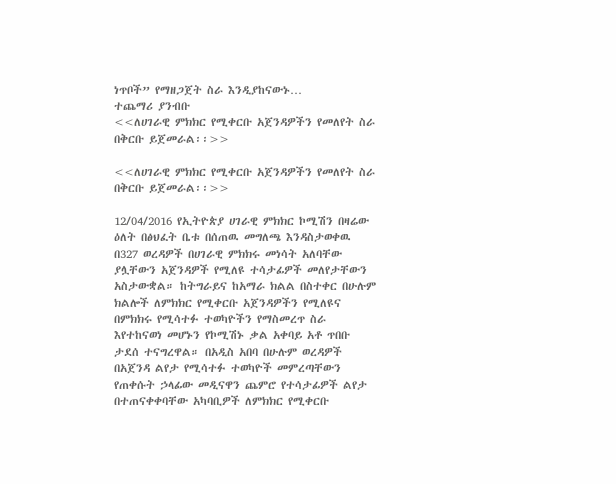ነጥቦች” የማዘጋጀት ስራ እንዲያከናውኑ…
ተጨማሪ ያንብቡ
<<ለሀገራዊ ምክክር የሚቀርቡ አጀንዳዎችን የመለየት ስራ በቅርቡ ይጀመራል፡፡>>

<<ለሀገራዊ ምክክር የሚቀርቡ አጀንዳዎችን የመለየት ስራ በቅርቡ ይጀመራል፡፡>>

12/04/2016 የኢትዮጵያ ሀገራዊ ምክክር ኮሚሽን በዛሬው ዕለት በፅህፈት ቤቱ በሰጠዉ መግለጫ እንዳስታወቀዉ በ327 ወረዳዎች በሀገራዊ ምክክሩ መነሳት አለባቸው ያሏቸውን አጀንዳዎች የሚለዩ ተሳታፊዎች መለየታቸውን አስታውቋል። ከትግራይና ከአማራ ክልል በስተቀር በሁሉም ክልሎች ለምክክር የሚቀርቡ አጀንዳዎችን የሚለዩና በምክክሩ የሚሳተፉ ተወካዮችን የማስመረጥ ስራ እየተከናወነ መሆኑን የኮሚሽኑ ቃል አቀባይ አቶ ጥበቡ ታደሰ ተናግረዋል። በአዲስ አበባ በሁሉም ወረዳዎች በአጀንዳ ልየታ የሚሳተፉ ተወካዮች መምረጣቸውን የጠቀሱት ኃላፊው መዲናዋን ጨምሮ የተሳታፊዎች ልየታ በተጠናቀቀባቸው አካባቢዎች ለምክክር የሚቀርቡ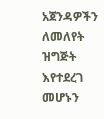አጀንዳዎችን ለመለየት ዝግጅት እየተደረገ መሆኑን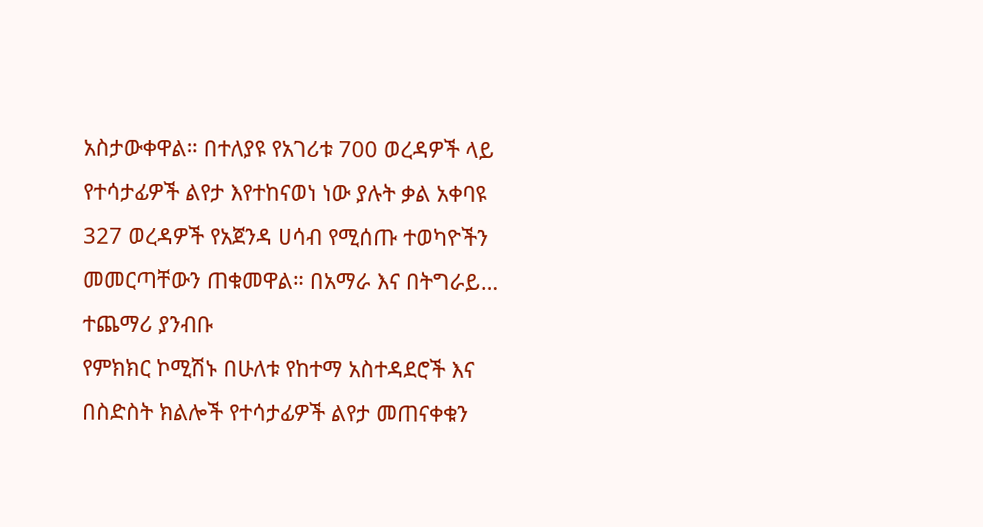አስታውቀዋል። በተለያዩ የአገሪቱ 700 ወረዳዎች ላይ የተሳታፊዎች ልየታ እየተከናወነ ነው ያሉት ቃል አቀባዩ 327 ወረዳዎች የአጀንዳ ሀሳብ የሚሰጡ ተወካዮችን መመርጣቸውን ጠቁመዋል። በአማራ እና በትግራይ…
ተጨማሪ ያንብቡ
የምክክር ኮሚሽኑ በሁለቱ የከተማ አስተዳደሮች እና በስድስት ክልሎች የተሳታፊዎች ልየታ መጠናቀቁን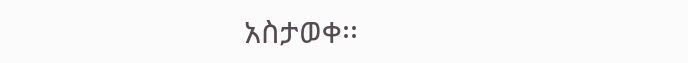አስታወቀ፡፡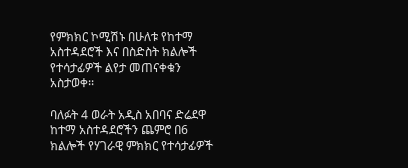የምክክር ኮሚሽኑ በሁለቱ የከተማ አስተዳደሮች እና በስድስት ክልሎች የተሳታፊዎች ልየታ መጠናቀቁን አስታወቀ፡፡

ባለፉት 4 ወራት አዲስ አበባና ድሬደዋ ከተማ አስተዳደሮችን ጨምሮ በ6 ክልሎች የሃገራዊ ምክክር የተሳታፊዎች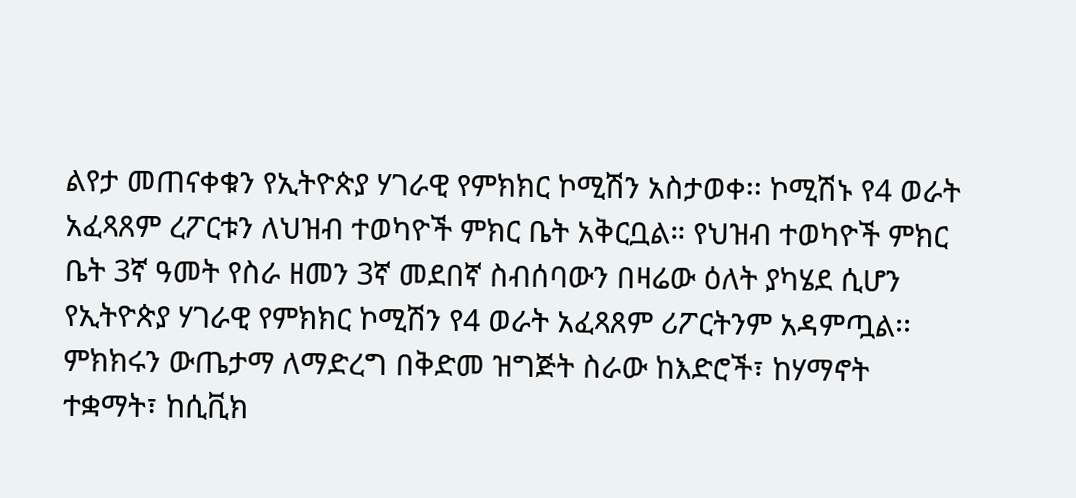ልየታ መጠናቀቁን የኢትዮጵያ ሃገራዊ የምክክር ኮሚሽን አስታወቀ፡፡ ኮሚሽኑ የ4 ወራት አፈጻጸም ረፖርቱን ለህዝብ ተወካዮች ምክር ቤት አቅርቧል። የህዝብ ተወካዮች ምክር ቤት 3ኛ ዓመት የስራ ዘመን 3ኛ መደበኛ ስብሰባውን በዛሬው ዕለት ያካሄደ ሲሆን  የኢትዮጵያ ሃገራዊ የምክክር ኮሚሽን የ4 ወራት አፈጻጸም ሪፖርትንም አዳምጧል፡፡ ምክክሩን ውጤታማ ለማድረግ በቅድመ ዝግጅት ስራው ከእድሮች፣ ከሃማኖት ተቋማት፣ ከሲቪክ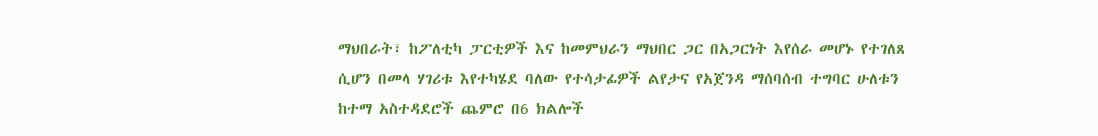ማህበራት፣ ከፖለቲካ ፓርቲዎች እና ከመምህራን ማህበር ጋር በአጋርነት እየሰራ መሆኑ የተገለጸ ሲሆን በመላ ሃገሪቱ እየተካሄደ ባለው የተሳታፊዎች ልየታና የአጀንዳ ማሰባሰብ ተግባር ሁለቱን ከተማ አስተዳደሮች ጨምሮ በ6 ክልሎች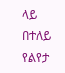ላይ በተለይ የልየታ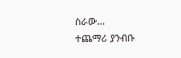ስራው…
ተጨማሪ ያንብቡ